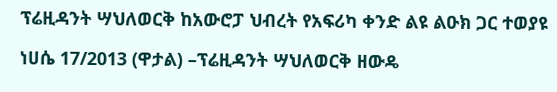ፕሬዚዳንት ሣህለወርቅ ከአውሮፓ ህብረት የአፍሪካ ቀንድ ልዩ ልዑክ ጋር ተወያዩ

ነሀሴ 17/2013 (ዋታል) –ፕሬዚዳንት ሣህለወርቅ ዘውዴ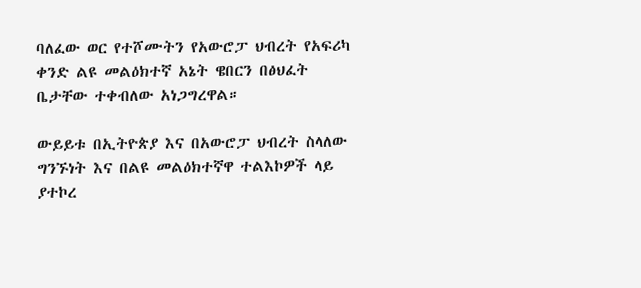ባለፈው ወር የተሾሙትን የአውሮፓ ህብረት የአፍሪካ ቀንድ ልዩ መልዕክተኛ አኔት ዌበርን በፅህፈት ቤታቸው ተቀብለው አነጋግረዋል።

ውይይቱ በኢትዮጵያ እና በአውሮፓ ህብረት ስላለው ግንኙነት እና በልዩ መልዕክተኛዋ ተልእኮዎች ላይ ያተኮረ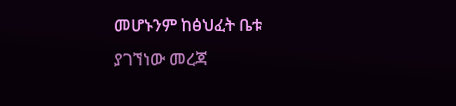መሆኑንም ከፅህፈት ቤቱ ያገኘነው መረጃ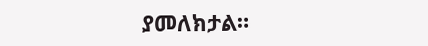ያመለክታል።